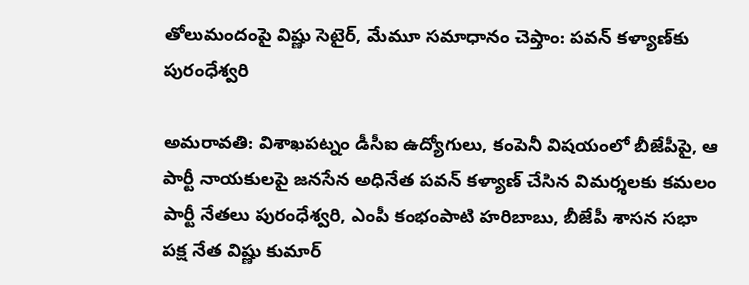తోలుమందంపై విష్ణు సెటైర్, మేమూ సమాధానం చెప్తాం: పవన్ కళ్యాణ్‌కు పురంధేశ్వరి

అమరావతి: విశాఖపట్నం డీసీఐ ఉద్యోగులు, కంపెనీ విషయంలో బీజేపీపై, ఆ పార్టీ నాయకులపై జనసేన అధినేత పవన్ కళ్యాణ్ చేసిన విమర్శలకు కమలం పార్టీ నేతలు పురంధేశ్వరి, ఎంపీ కంభంపాటి హరిబాబు, బీజేపీ శాసన సభా పక్ష నేత విష్ణు కుమార్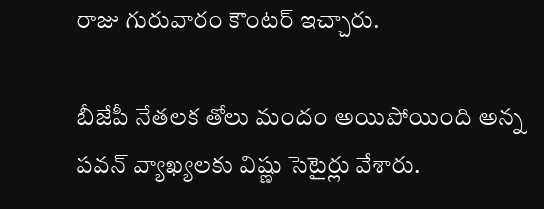రాజు గురువారం కౌంటర్ ఇచ్చారు.

బీజేపీ నేతలక తోలు మందం అయిపోయింది అన్న పవన్ వ్యాఖ్యలకు విష్ణు సెటైర్లు వేశారు.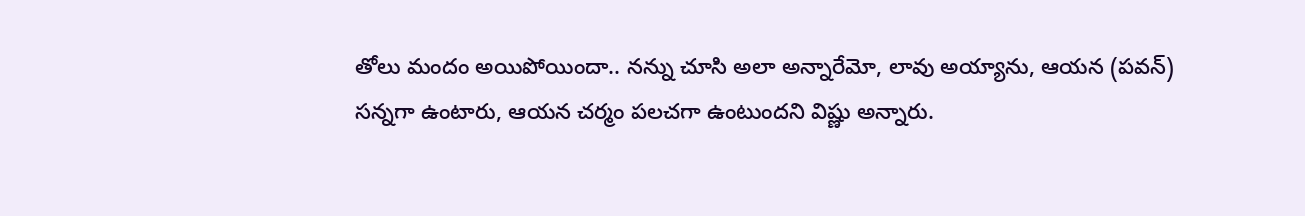తోలు మందం అయిపోయిందా.. నన్ను చూసి అలా అన్నారేమో, లావు అయ్యాను, ఆయన (పవన్) సన్నగా ఉంటారు, ఆయన చర్మం పలచగా ఉంటుందని విష్ణు అన్నారు.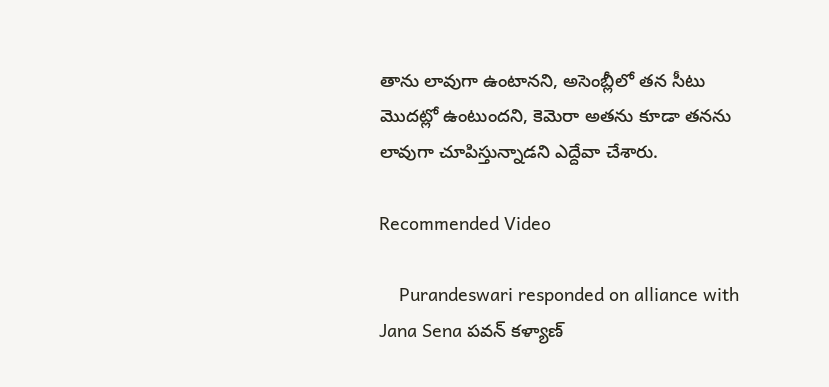తాను లావుగా ఉంటానని, అసెంబ్లీలో తన సీటు మొదట్లో ఉంటుందని, కెమెరా అతను కూడా తనను లావుగా చూపిస్తున్నాడని ఎద్దేవా చేశారు.

Recommended Video

    Purandeswari responded on alliance with Jana Sena పవన్ కళ్యాణ్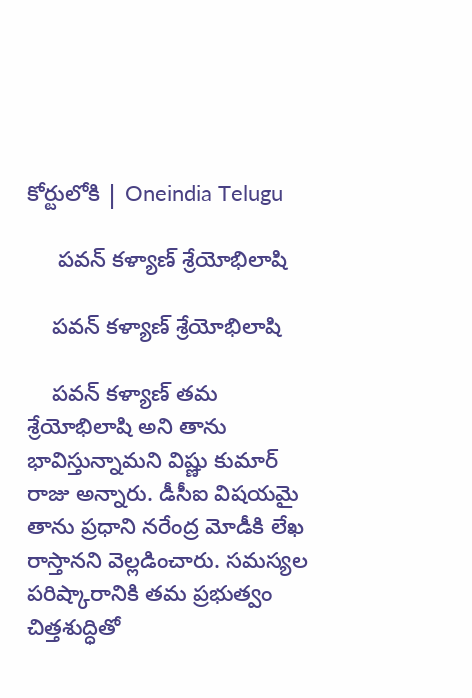కోర్టులోకి | Oneindia Telugu

     పవన్ కళ్యాణ్ శ్రేయోభిలాషి

    పవన్ కళ్యాణ్ శ్రేయోభిలాషి

    పవన్ కళ్యాణ్ తమ శ్రేయోభిలాషి అని తాను భావిస్తున్నామని విష్ణు కుమార్ రాజు అన్నారు. డీసీఐ విషయమై తాను ప్రధాని నరేంద్ర మోడీకి లేఖ రాస్తానని వెల్లడించారు. సమస్యల పరిష్కారానికి తమ ప్రభుత్వం చిత్తశుద్ధితో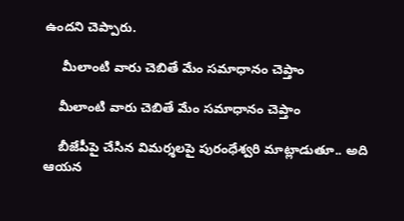ఉందని చెప్పారు.

     మీలాంటి వారు చెబితే మేం సమాధానం చెప్తాం

    మీలాంటి వారు చెబితే మేం సమాధానం చెప్తాం

    బీజేపీపై చేసిన విమర్శలపై పురంధేశ్వరి మాట్లాడుతూ.. అది ఆయన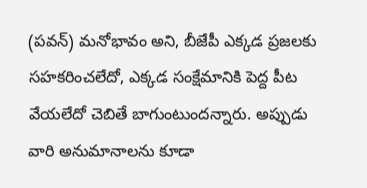(పవన్) మనోభావం అని, బీజేపీ ఎక్కడ ప్రజలకు సహకరించలేదో, ఎక్కడ సంక్షేమానికి పెద్ద పీట వేయలేదో చెబితే బాగుంటుందన్నారు. అప్పుడు వారి అనుమానాలను కూడా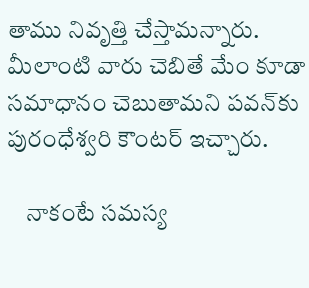తాము నివృత్తి చేస్తామన్నారు. మీలాంటి వారు చెబితే మేం కూడా సమాధానం చెబుతామని పవన్‌కు పురంధేశ్వరి కౌంటర్ ఇచ్చారు.

    నాకంటే సమస్య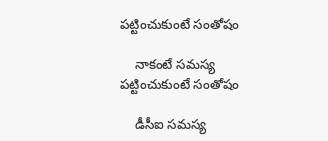పట్టించుకుంటే సంతోషం

    నాకంటే సమస్య పట్టించుకుంటే సంతోషం

    డీసీఐ సమస్య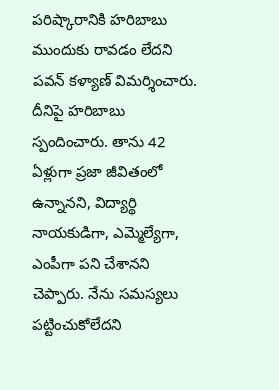పరిష్కారానికి హరిబాబు ముందుకు రావడం లేదని పవన్ కళ్యాణ్ విమర్శించారు. దీనిపై హరిబాబు స్పందించారు. తాను 42 ఏళ్లుగా ప్రజా జీవితంలో ఉన్నానని, విద్యార్థి నాయకుడిగా, ఎమ్మెల్యేగా, ఎంపీగా పని చేశానని చెప్పారు. నేను సమస్యలు పట్టించుకోలేదని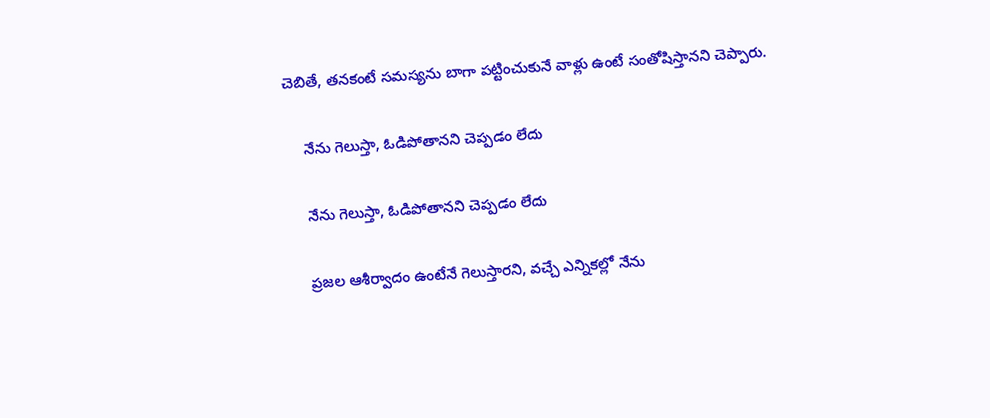చెబితే, తనకంటే సమస్యను బాగా పట్టించుకునే వాళ్లు ఉంటే సంతోషిస్తానని చెప్పారు.

    నేను గెలుస్తా, ఓడిపోతానని చెప్పడం లేదు

    నేను గెలుస్తా, ఓడిపోతానని చెప్పడం లేదు

    ప్రజల ఆశీర్వాదం ఉంటేనే గెలుస్తారని, వచ్చే ఎన్నికల్లో నేను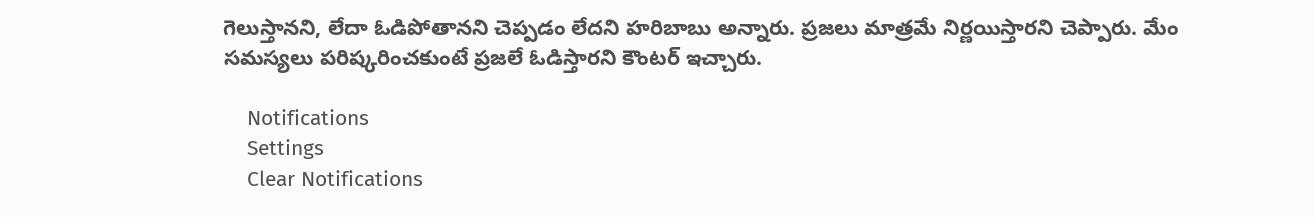గెలుస్తానని, లేదా ఓడిపోతానని చెప్పడం లేదని హరిబాబు అన్నారు. ప్రజలు మాత్రమే నిర్ణయిస్తారని చెప్పారు. మేం సమస్యలు పరిష్కరించకుంటే ప్రజలే ఓడిస్తారని కౌంటర్ ఇచ్చారు.

    Notifications
    Settings
    Clear Notifications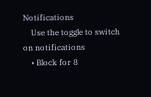Notifications
    Use the toggle to switch on notifications
    • Block for 8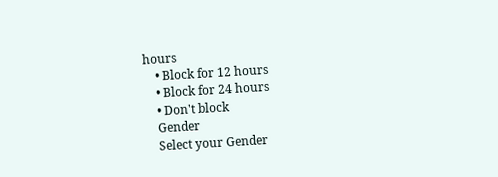hours
    • Block for 12 hours
    • Block for 24 hours
    • Don't block
    Gender
    Select your Gender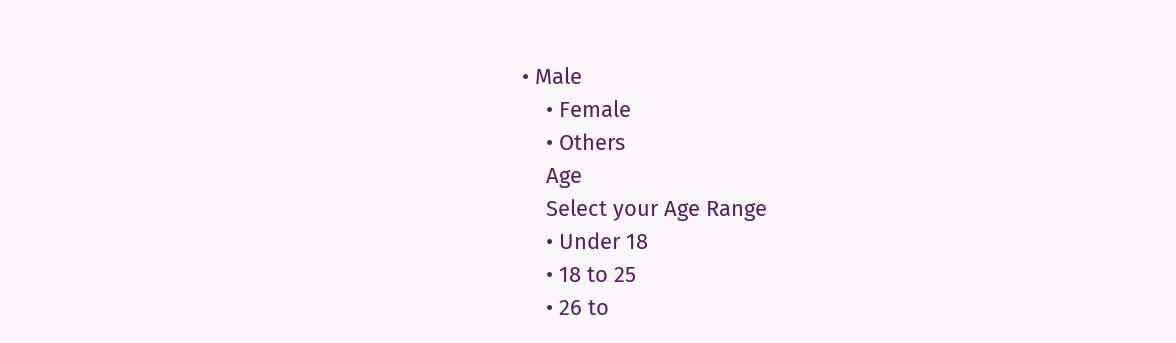• Male
    • Female
    • Others
    Age
    Select your Age Range
    • Under 18
    • 18 to 25
    • 26 to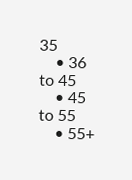35
    • 36 to 45
    • 45 to 55
    • 55+